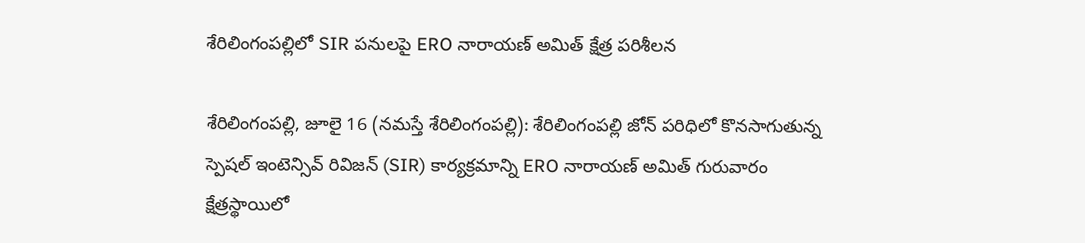శేరిలింగంపల్లిలో SIR పనులపై ERO నారాయణ్ అమిత్ క్షేత్ర పరిశీలన

శేరిలింగంప‌ల్లి, జూలై 16 (న‌మ‌స్తే శేరిలింగంప‌ల్లి): శేరిలింగంపల్లి జోన్ పరిధిలో కొనసాగుతున్న స్పెషల్ ఇంటెన్సివ్ రివిజన్ (SIR) కార్యక్రమాన్ని ERO నారాయణ్ అమిత్ గురువారం క్షేత్రస్థాయిలో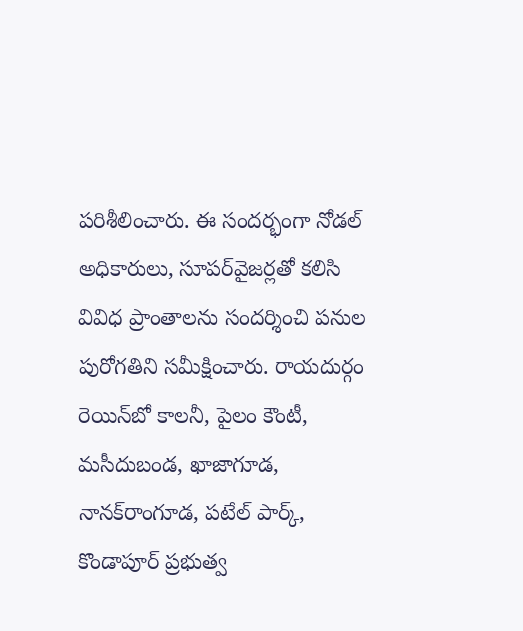పరిశీలించారు. ఈ సందర్భంగా నోడల్ అధికారులు, సూపర్‌వైజర్లతో కలిసి వివిధ ప్రాంతాలను సందర్శించి పనుల పురోగతిని సమీక్షించారు. రాయదుర్గం రెయిన్‌బో కాలనీ, పైలం కౌంటీ, మసీదుబండ, ఖాజాగూడ, నానక్‌రాంగూడ, పటేల్ పార్క్, కొండాపూర్ ప్రభుత్వ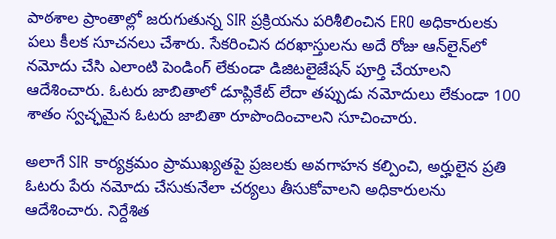పాఠశాల ప్రాంతాల్లో జరుగుతున్న SIR ప్రక్రియను పరిశీలించిన ERO అధికారులకు పలు కీలక సూచనలు చేశారు. సేకరించిన దరఖాస్తులను అదే రోజు ఆన్‌లైన్‌లో నమోదు చేసి ఎలాంటి పెండింగ్ లేకుండా డిజిటలైజేషన్ పూర్తి చేయాలని ఆదేశించారు. ఓటరు జాబితాలో డూప్లికేట్ లేదా తప్పుడు నమోదులు లేకుండా 100 శాతం స్వచ్ఛమైన ఓటరు జాబితా రూపొందించాలని సూచించారు.

అలాగే SIR కార్యక్రమం ప్రాముఖ్యతపై ప్రజలకు అవగాహన కల్పించి, అర్హులైన ప్రతి ఓటరు పేరు నమోదు చేసుకునేలా చర్యలు తీసుకోవాలని అధికారులను ఆదేశించారు. నిర్దేశిత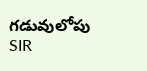గడువులోపు SIR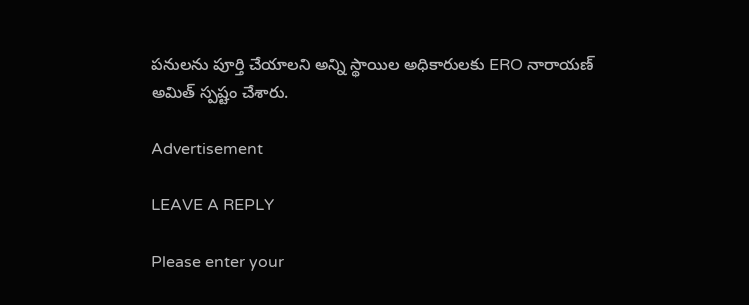పనులను పూర్తి చేయాలని అన్ని స్థాయిల‌ అధికారులకు ERO నారాయణ్ అమిత్ స్పష్టం చేశారు.

Advertisement

LEAVE A REPLY

Please enter your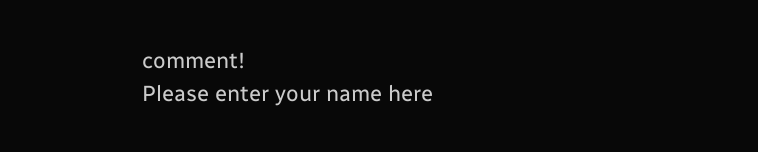comment!
Please enter your name here